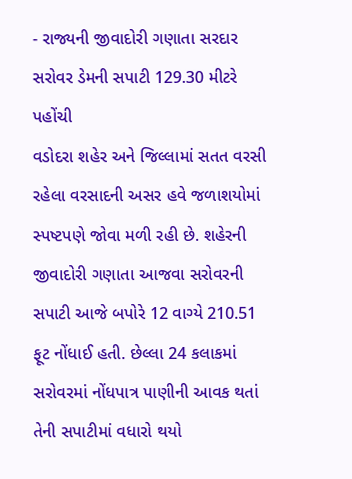- રાજ્યની જીવાદોરી ગણાતા સરદાર સરોવર ડેમની સપાટી 129.30 મીટરે પહોંચી
વડોદરા શહેર અને જિલ્લામાં સતત વરસી રહેલા વરસાદની અસર હવે જળાશયોમાં સ્પષ્ટપણે જોવા મળી રહી છે. શહેરની જીવાદોરી ગણાતા આજવા સરોવરની સપાટી આજે બપોરે 12 વાગ્યે 210.51 ફૂટ નોંધાઈ હતી. છેલ્લા 24 કલાકમાં સરોવરમાં નોંધપાત્ર પાણીની આવક થતાં તેની સપાટીમાં વધારો થયો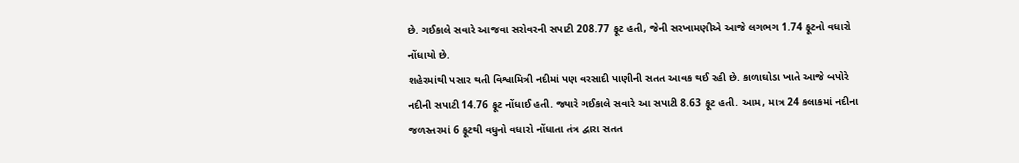છે. ગઈકાલે સવારે આજવા સરોવરની સપાટી 208.77 ફૂટ હતી, જેની સરખામણીએ આજે લગભગ 1.74 ફૂટનો વધારો નોંધાયો છે.
શહેરમાંથી પસાર થતી વિશ્વામિત્રી નદીમાં પણ વરસાદી પાણીની સતત આવક થઈ રહી છે. કાળાઘોડા ખાતે આજે બપોરે નદીની સપાટી 14.76 ફૂટ નોંધાઈ હતી. જ્યારે ગઈકાલે સવારે આ સપાટી 8.63 ફૂટ હતી. આમ, માત્ર 24 કલાકમાં નદીના જળસ્તરમાં 6 ફૂટથી વધુનો વધારો નોંધાતા તંત્ર દ્વારા સતત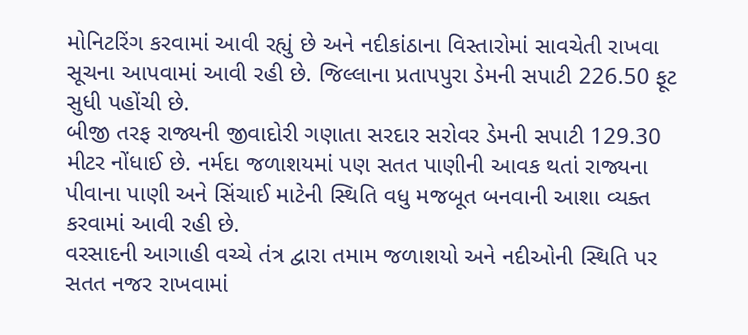મોનિટરિંગ કરવામાં આવી રહ્યું છે અને નદીકાંઠાના વિસ્તારોમાં સાવચેતી રાખવા સૂચના આપવામાં આવી રહી છે. જિલ્લાના પ્રતાપપુરા ડેમની સપાટી 226.50 ફૂટ સુધી પહોંચી છે.
બીજી તરફ રાજ્યની જીવાદોરી ગણાતા સરદાર સરોવર ડેમની સપાટી 129.30 મીટર નોંધાઈ છે. નર્મદા જળાશયમાં પણ સતત પાણીની આવક થતાં રાજ્યના પીવાના પાણી અને સિંચાઈ માટેની સ્થિતિ વધુ મજબૂત બનવાની આશા વ્યક્ત કરવામાં આવી રહી છે.
વરસાદની આગાહી વચ્ચે તંત્ર દ્વારા તમામ જળાશયો અને નદીઓની સ્થિતિ પર સતત નજર રાખવામાં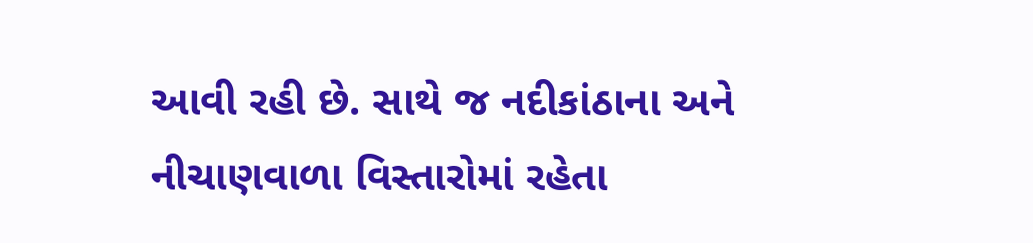આવી રહી છે. સાથે જ નદીકાંઠાના અને નીચાણવાળા વિસ્તારોમાં રહેતા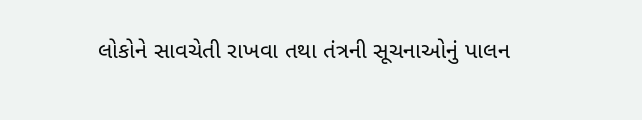લોકોને સાવચેતી રાખવા તથા તંત્રની સૂચનાઓનું પાલન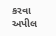કરવા અપીલ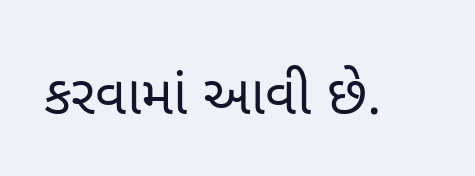કરવામાં આવી છે.